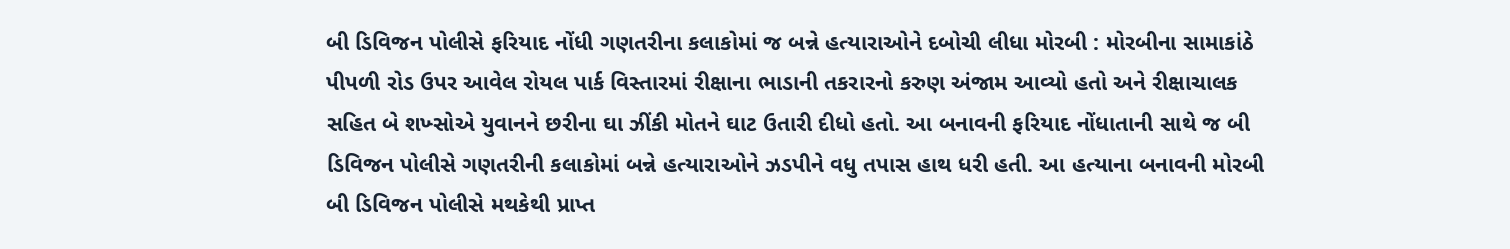બી ડિવિજન પોલીસે ફરિયાદ નોંધી ગણતરીના કલાકોમાં જ બન્ને હત્યારાઓને દબોચી લીધા મોરબી : મોરબીના સામાકાંઠે પીપળી રોડ ઉપર આવેલ રોયલ પાર્ક વિસ્તારમાં રીક્ષાના ભાડાની તકરારનો કરુણ અંજામ આવ્યો હતો અને રીક્ષાચાલક સહિત બે શખ્સોએ યુવાનને છરીના ઘા ઝીંકી મોતને ઘાટ ઉતારી દીધો હતો. આ બનાવની ફરિયાદ નોંધાતાની સાથે જ બી ડિવિજન પોલીસે ગણતરીની કલાકોમાં બન્ને હત્યારાઓને ઝડપીને વધુ તપાસ હાથ ધરી હતી. આ હત્યાના બનાવની મોરબી બી ડિવિજન પોલીસે મથકેથી પ્રાપ્ત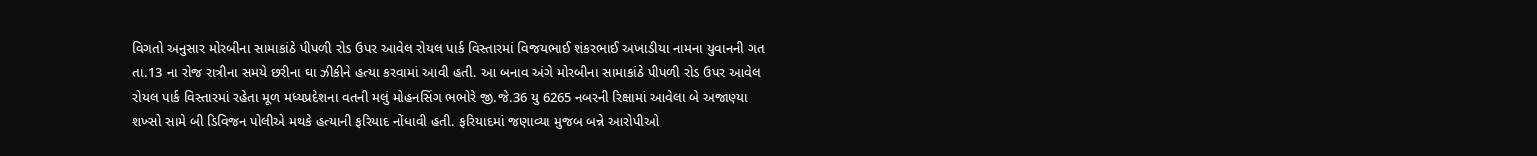વિગતો અનુસાર મોરબીના સામાકાંઠે પીપળી રોડ ઉપર આવેલ રોયલ પાર્ક વિસ્તારમાં વિજયભાઈ શંકરભાઈ અખાડીયા નામના યુવાનની ગત તા.13 ના રોજ રાત્રીના સમયે છરીના ઘા ઝીકીને હત્યા કરવામાં આવી હતી. આ બનાવ અંગે મોરબીના સામાકાંઠે પીપળી રોડ ઉપર આવેલ રોયલ પાર્ક વિસ્તારમાં રહેતા મૂળ મધ્યપ્રદેશના વતની મલું મોહનસિંગ ભભોરે જી.જે.36 યુ 6265 નબરની રિક્ષામાં આવેલા બે અજાણ્યા શખ્સો સામે બી ડિવિજન પોલીએ મથકે હત્યાની ફરિયાદ નોંધાવી હતી. ફરિયાદમાં જણાવ્યા મુજબ બન્ને આરોપીઓ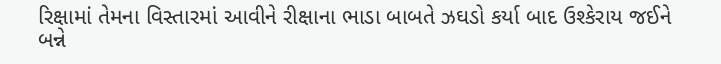રિક્ષામાં તેમના વિસ્તારમાં આવીને રીક્ષાના ભાડા બાબતે ઝઘડો કર્યા બાદ ઉશ્કેરાય જઈને બન્ને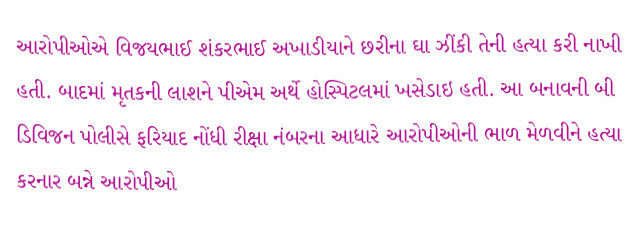આરોપીઓએ વિજયભાઈ શંકરભાઈ અખાડીયાને છરીના ઘા ઝીંકી તેની હત્યા કરી નાખી હતી. બાદમાં મૃતકની લાશને પીએમ અર્થે હોસ્પિટલમાં ખસેડાઇ હતી. આ બનાવની બી ડિવિજન પોલીસે ફરિયાદ નોંધી રીક્ષા નંબરના આધારે આરોપીઓની ભાળ મેળવીને હત્યા કરનાર બન્ને આરોપીઓ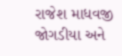રાજેશ માધવજી જોગડીયા અને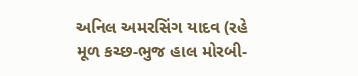અનિલ અમરસિંગ યાદવ (રહે મૂળ કચ્છ-ભુજ હાલ મોરબી-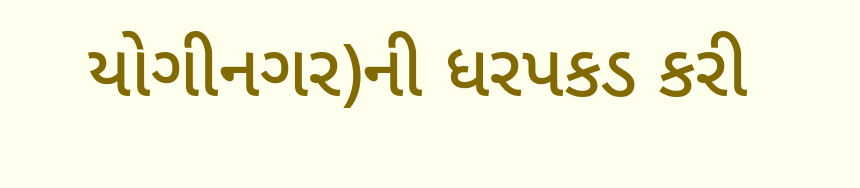યોગીનગર)ની ધરપકડ કરી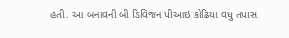હતી. આ બનાવની બી ડિવિજન પીઆઇ કોઢિયા વધુ તપાસ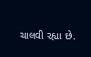ચાલવી રહ્યા છે.